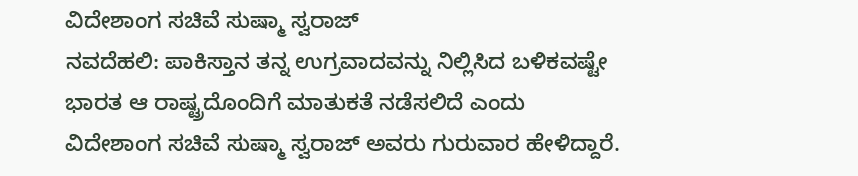ವಿದೇಶಾಂಗ ಸಚಿವೆ ಸುಷ್ಮಾ ಸ್ವರಾಜ್
ನವದೆಹಲಿ: ಪಾಕಿಸ್ತಾನ ತನ್ನ ಉಗ್ರವಾದವನ್ನು ನಿಲ್ಲಿಸಿದ ಬಳಿಕವಷ್ಟೇ ಭಾರತ ಆ ರಾಷ್ಟ್ರದೊಂದಿಗೆ ಮಾತುಕತೆ ನಡೆಸಲಿದೆ ಎಂದು ವಿದೇಶಾಂಗ ಸಚಿವೆ ಸುಷ್ಮಾ ಸ್ವರಾಜ್ ಅವರು ಗುರುವಾರ ಹೇಳಿದ್ದಾರೆ.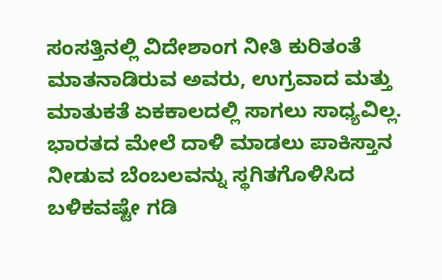ಸಂಸತ್ತಿನಲ್ಲಿ ವಿದೇಶಾಂಗ ನೀತಿ ಕುರಿತಂತೆ ಮಾತನಾಡಿರುವ ಅವರು, ಉಗ್ರವಾದ ಮತ್ತು ಮಾತುಕತೆ ಏಕಕಾಲದಲ್ಲಿ ಸಾಗಲು ಸಾಧ್ಯವಿಲ್ಲ. ಭಾರತದ ಮೇಲೆ ದಾಳಿ ಮಾಡಲು ಪಾಕಿಸ್ತಾನ ನೀಡುವ ಬೆಂಬಲವನ್ನು ಸ್ಥಗಿತಗೊಳಿಸಿದ ಬಳಿಕವಷ್ಟೇ ಗಡಿ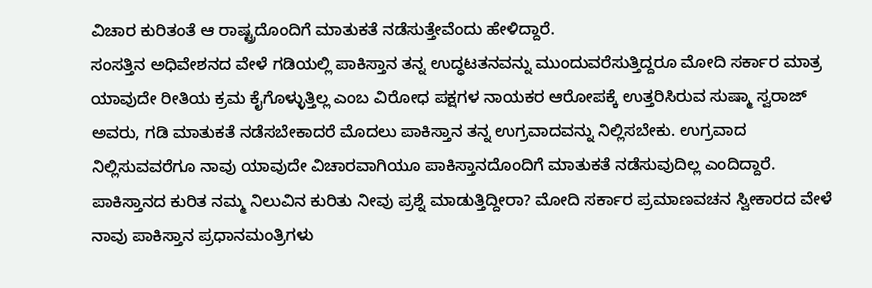ವಿಚಾರ ಕುರಿತಂತೆ ಆ ರಾಷ್ಟ್ರದೊಂದಿಗೆ ಮಾತುಕತೆ ನಡೆಸುತ್ತೇವೆಂದು ಹೇಳಿದ್ದಾರೆ.
ಸಂಸತ್ತಿನ ಅಧಿವೇಶನದ ವೇಳೆ ಗಡಿಯಲ್ಲಿ ಪಾಕಿಸ್ತಾನ ತನ್ನ ಉದ್ಧಟತನವನ್ನು ಮುಂದುವರೆಸುತ್ತಿದ್ದರೂ ಮೋದಿ ಸರ್ಕಾರ ಮಾತ್ರ ಯಾವುದೇ ರೀತಿಯ ಕ್ರಮ ಕೈಗೊಳ್ಳುತ್ತಿಲ್ಲ ಎಂಬ ವಿರೋಧ ಪಕ್ಷಗಳ ನಾಯಕರ ಆರೋಪಕ್ಕೆ ಉತ್ತರಿಸಿರುವ ಸುಷ್ಮಾ ಸ್ವರಾಜ್ ಅವರು, ಗಡಿ ಮಾತುಕತೆ ನಡೆಸಬೇಕಾದರೆ ಮೊದಲು ಪಾಕಿಸ್ತಾನ ತನ್ನ ಉಗ್ರವಾದವನ್ನು ನಿಲ್ಲಿಸಬೇಕು. ಉಗ್ರವಾದ ನಿಲ್ಲಿಸುವವರೆಗೂ ನಾವು ಯಾವುದೇ ವಿಚಾರವಾಗಿಯೂ ಪಾಕಿಸ್ತಾನದೊಂದಿಗೆ ಮಾತುಕತೆ ನಡೆಸುವುದಿಲ್ಲ ಎಂದಿದ್ದಾರೆ.
ಪಾಕಿಸ್ತಾನದ ಕುರಿತ ನಮ್ಮ ನಿಲುವಿನ ಕುರಿತು ನೀವು ಪ್ರಶ್ನೆ ಮಾಡುತ್ತಿದ್ದೀರಾ? ಮೋದಿ ಸರ್ಕಾರ ಪ್ರಮಾಣವಚನ ಸ್ವೀಕಾರದ ವೇಳೆ ನಾವು ಪಾಕಿಸ್ತಾನ ಪ್ರಧಾನಮಂತ್ರಿಗಳು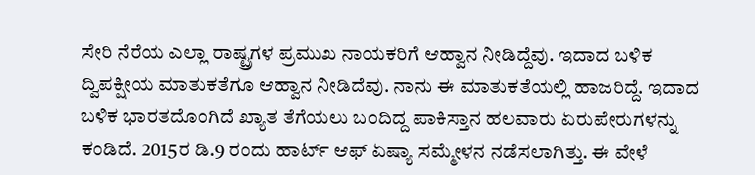ಸೇರಿ ನೆರೆಯ ಎಲ್ಲಾ ರಾಷ್ಟ್ರಗಳ ಪ್ರಮುಖ ನಾಯಕರಿಗೆ ಆಹ್ವಾನ ನೀಡಿದ್ದೆವು. ಇದಾದ ಬಳಿಕ ದ್ವಿಪಕ್ಷೀಯ ಮಾತುಕತೆಗೂ ಆಹ್ವಾನ ನೀಡಿದೆವು. ನಾನು ಈ ಮಾತುಕತೆಯಲ್ಲಿ ಹಾಜರಿದ್ದೆ. ಇದಾದ ಬಳಿಕ ಭಾರತದೊಂಗಿದೆ ಖ್ಯಾತ ತೆಗೆಯಲು ಬಂದಿದ್ದ ಪಾಕಿಸ್ತಾನ ಹಲವಾರು ಏರುಪೇರುಗಳನ್ನು ಕಂಡಿದೆ. 2015ರ ಡಿ.9 ರಂದು ಹಾರ್ಟ್ ಆಫ್ ಏಷ್ಯಾ ಸಮ್ಮೇಳನ ನಡೆಸಲಾಗಿತ್ತು. ಈ ವೇಳೆ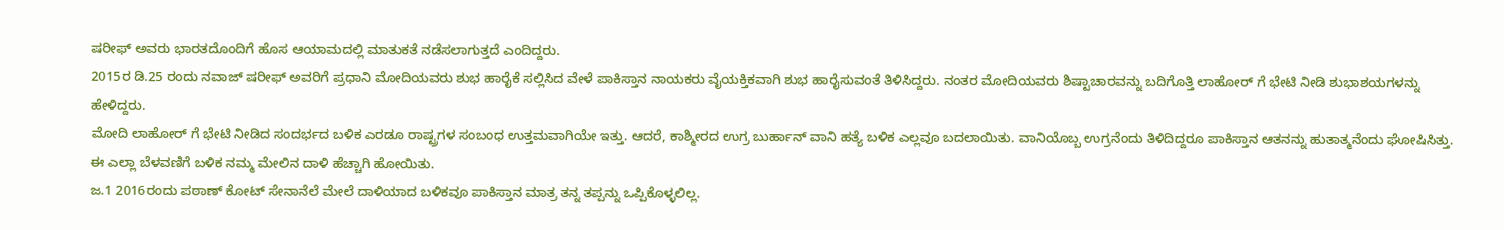ಷರೀಫ್ ಅವರು ಭಾರತದೊಂದಿಗೆ ಹೊಸ ಆಯಾಮದಲ್ಲಿ ಮಾತುಕತೆ ನಡೆಸಲಾಗುತ್ತದೆ ಎಂದಿದ್ದರು.
2015ರ ಡಿ.25 ರಂದು ನವಾಜ್ ಷರೀಫ್ ಅವರಿಗೆ ಪ್ರಧಾನಿ ಮೋದಿಯವರು ಶುಭ ಹಾರೈಕೆ ಸಲ್ಲಿಸಿದ ವೇಳೆ ಪಾಕಿಸ್ತಾನ ನಾಯಕರು ವೈಯಕ್ತಿಕವಾಗಿ ಶುಭ ಹಾರೈಸುವಂತೆ ತಿಳಿಸಿದ್ದರು. ನಂತರ ಮೋದಿಯವರು ಶಿಷ್ಟಾಚಾರವನ್ನು ಬದಿಗೊತ್ತಿ ಲಾಹೋರ್ ಗೆ ಭೇಟಿ ನೀಡಿ ಶುಭಾಶಯಗಳನ್ನು ಹೇಳಿದ್ದರು.
ಮೋದಿ ಲಾಹೋರ್ ಗೆ ಭೇಟಿ ನೀಡಿದ ಸಂದರ್ಭದ ಬಳಿಕ ಎರಡೂ ರಾಷ್ಟ್ರಗಳ ಸಂಬಂಧ ಉತ್ತಮವಾಗಿಯೇ ಇತ್ತು. ಆದರೆ, ಕಾಶ್ಮೀರದ ಉಗ್ರ ಬುರ್ಹಾನ್ ವಾನಿ ಹತ್ಯೆ ಬಳಿಕ ಎಲ್ಲವೂ ಬದಲಾಯಿತು. ವಾನಿಯೊಬ್ಬ ಉಗ್ರನೆಂದು ತಿಳಿದಿದ್ದರೂ ಪಾಕಿಸ್ತಾನ ಆತನನ್ನು ಹುತಾತ್ಮನೆಂದು ಘೋಷಿಸಿತ್ತು. ಈ ಎಲ್ಲಾ ಬೆಳವಣಿಗೆ ಬಳಿಕ ನಮ್ಮ ಮೇಲಿನ ದಾಳಿ ಹೆಚ್ಚಾಗಿ ಹೋಯಿತು.
ಜ.1 2016ರಂದು ಪಠಾಣ್ ಕೋಟ್ ಸೇನಾನೆಲೆ ಮೇಲೆ ದಾಳಿಯಾದ ಬಳಿಕವೂ ಪಾಕಿಸ್ತಾನ ಮಾತ್ರ ತನ್ನ ತಪ್ಪನ್ನು ಒಪ್ಪಿಕೊಳ್ಳಲಿಲ್ಲ.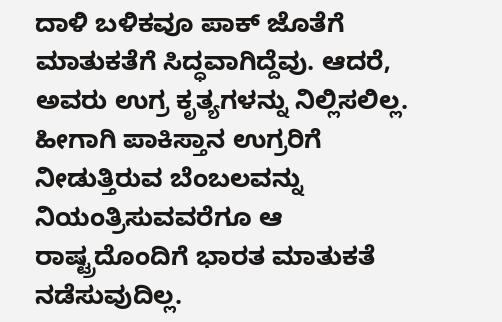ದಾಳಿ ಬಳಿಕವೂ ಪಾಕ್ ಜೊತೆಗೆ ಮಾತುಕತೆಗೆ ಸಿದ್ಧವಾಗಿದ್ದೆವು. ಆದರೆ, ಅವರು ಉಗ್ರ ಕೃತ್ಯಗಳನ್ನು ನಿಲ್ಲಿಸಲಿಲ್ಲ. ಹೀಗಾಗಿ ಪಾಕಿಸ್ತಾನ ಉಗ್ರರಿಗೆ ನೀಡುತ್ತಿರುವ ಬೆಂಬಲವನ್ನು ನಿಯಂತ್ರಿಸುವವರೆಗೂ ಆ ರಾಷ್ಟ್ರದೊಂದಿಗೆ ಭಾರತ ಮಾತುಕತೆ ನಡೆಸುವುದಿಲ್ಲ.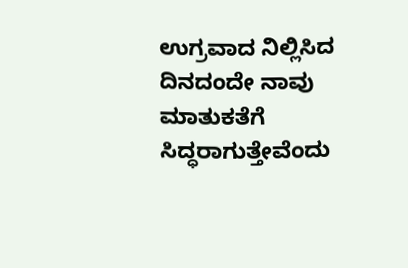ಉಗ್ರವಾದ ನಿಲ್ಲಿಸಿದ ದಿನದಂದೇ ನಾವು ಮಾತುಕತೆಗೆ ಸಿದ್ಧರಾಗುತ್ತೇವೆಂದು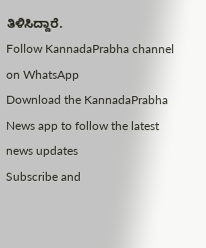ತಿಳಿಸಿದ್ದಾರೆ.
Follow KannadaPrabha channel on WhatsApp
Download the KannadaPrabha News app to follow the latest news updates
Subscribe and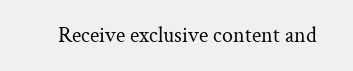Receive exclusive content and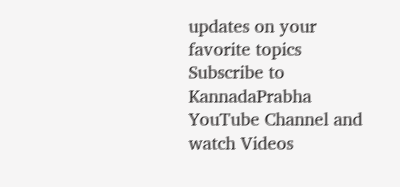updates on your favorite topics
Subscribe to KannadaPrabha YouTube Channel and watch Videos